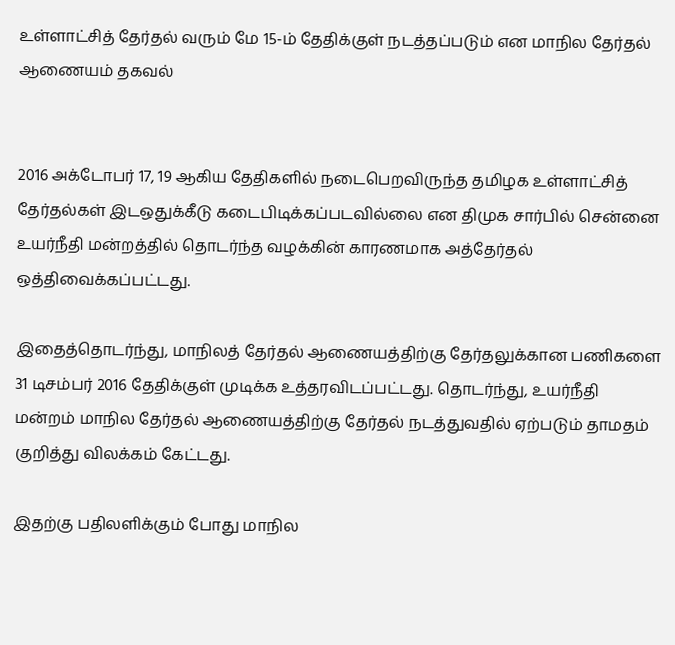உள்ளாட்சித் தேர்தல் வரும் மே 15-ம் தேதிக்குள் நடத்தப்படும் என மாநில தேர்தல் ஆணையம் தகவல்


2016 அக்டோபர் 17, 19 ஆகிய தேதிகளில் நடைபெறவிருந்த தமிழக உள்ளாட்சித் தேர்தல்கள் இடஒதுக்கீடு கடைபிடிக்கப்படவில்லை என திமுக சார்பில் சென்னை உயர்நீதி மன்றத்தில் தொடர்ந்த வழக்கின் காரணமாக அத்தேர்தல் ஒத்திவைக்கப்பட்டது.

இதைத்தொடர்ந்து, மாநிலத் தேர்தல் ஆணையத்திற்கு தேர்தலுக்கான பணிகளை 31 டிசம்பர் 2016 தேதிக்குள் முடிக்க உத்தரவிடப்பட்டது. தொடர்ந்து, உயர்நீதி மன்றம் மாநில தேர்தல் ஆணையத்திற்கு தேர்தல் நடத்துவதில் ஏற்படும் தாமதம் குறித்து விலக்கம் கேட்டது.

இதற்கு பதிலளிக்கும் போது மாநில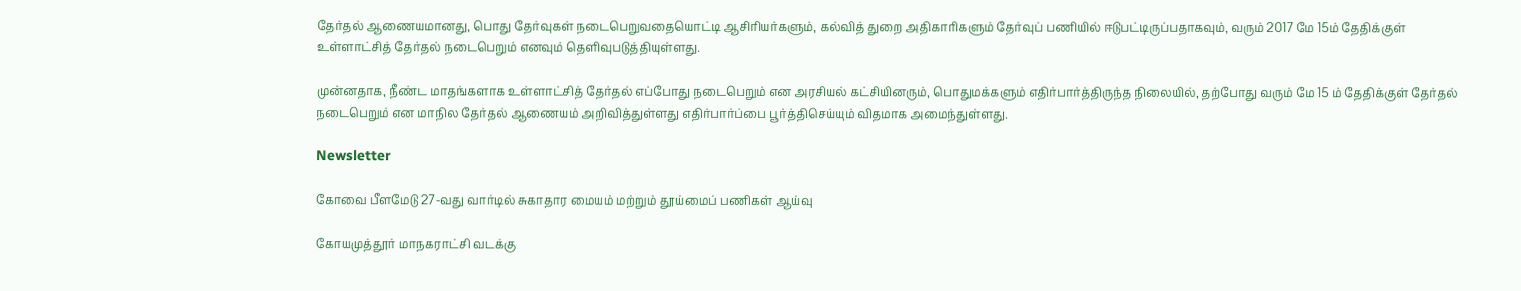தேர்தல் ஆணையமானது, பொது தேர்வுகள் நடைபெறுவதையொட்டி ஆசிரியர்களும், கல்வித் துறை அதிகாரிகளும் தேர்வுப் பணியில் ஈடுபட்டிருப்பதாகவும், வரும் 2017 மே 15ம் தேதிக்குள் உள்ளாட்சித் தேர்தல் நடைபெறும் எனவும் தெளிவுபடுத்தியுள்ளது.

முன்னதாக, நீண்ட மாதங்களாக உள்ளாட்சித் தேர்தல் எப்போது நடைபெறும் என அரசியல் கட்சியினரும், பொதுமக்களும் எதிர்பார்த்திருந்த நிலையில், தற்போது வரும் மே 15 ம் தேதிக்குள் தேர்தல் நடைபெறும் என மாநில தேர்தல் ஆணையம் அறிவித்துள்ளது எதிர்பார்ப்பை பூர்த்திசெய்யும் விதமாக அமைந்துள்ளது.

Newsletter

கோவை பீளமேடு 27-வது வார்டில் சுகாதார மையம் மற்றும் தூய்மைப் பணிகள் ஆய்வு

கோயமுத்தூர் மாநகராட்சி வடக்கு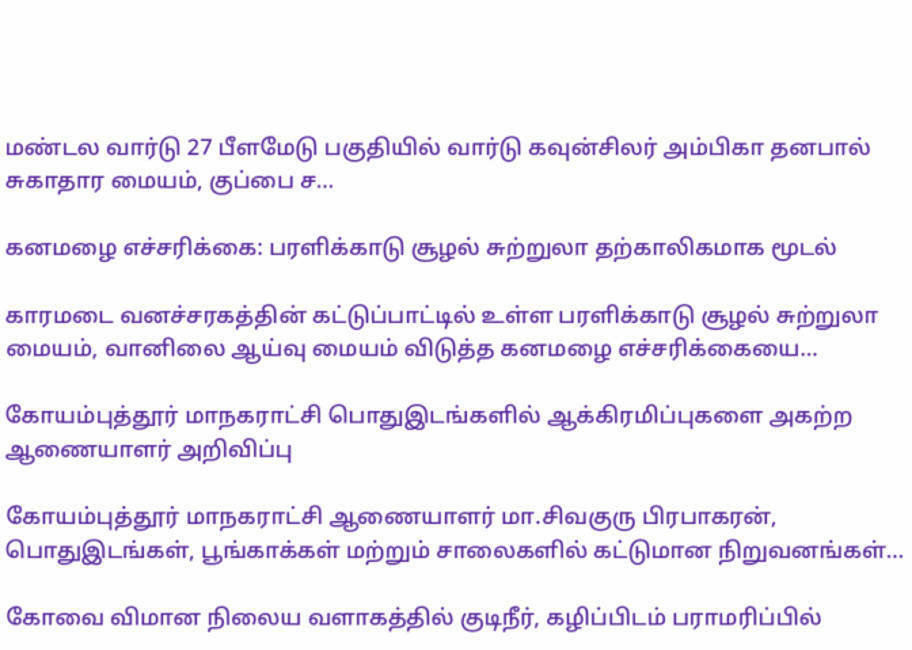மண்டல வார்டு 27 பீளமேடு பகுதியில் வார்டு கவுன்சிலர் அம்பிகா தனபால் சுகாதார மையம், குப்பை ச...

கனமழை எச்சரிக்கை: பரளிக்காடு சூழல் சுற்றுலா தற்காலிகமாக மூடல்

காரமடை வனச்சரகத்தின் கட்டுப்பாட்டில் உள்ள பரளிக்காடு சூழல் சுற்றுலா மையம், வானிலை ஆய்வு மையம் விடுத்த கனமழை எச்சரிக்கையை...

கோயம்புத்தூர் மாநகராட்சி பொதுஇடங்களில் ஆக்கிரமிப்புகளை அகற்ற ஆணையாளர் அறிவிப்பு

கோயம்புத்தூர் மாநகராட்சி ஆணையாளர் மா.சிவகுரு பிரபாகரன், பொதுஇடங்கள், பூங்காக்கள் மற்றும் சாலைகளில் கட்டுமான நிறுவனங்கள்...

கோவை விமான நிலைய வளாகத்தில் குடிநீர், கழிப்பிடம் பராமரிப்பில்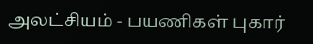அலட்சியம் - பயணிகள் புகார்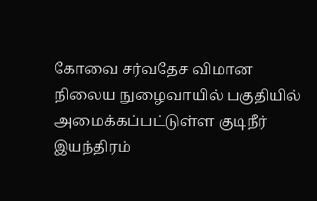கோவை சர்வதேச விமான நிலைய நுழைவாயில் பகுதியில் அமைக்கப்பட்டுள்ள குடிநீர் இயந்திரம்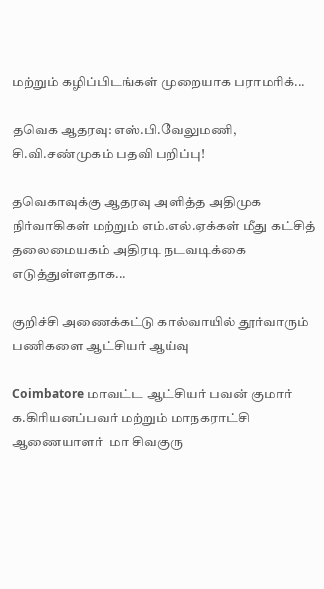மற்றும் கழிப்பிடங்கள் முறையாக பராமரிக்...

தவெக ஆதரவு: எஸ்.பி.வேலுமணி, சி.வி.சண்முகம் பதவி பறிப்பு!

தவெகாவுக்கு ஆதரவு அளித்த அதிமுக நிர்வாகிகள் மற்றும் எம்.எல்.ஏக்கள் மீது கட்சித் தலைமையகம் அதிரடி நடவடிக்கை எடுத்துள்ளதாக...

குறிச்சி அணைக்கட்டு கால்வாயில் தூர்வாரும் பணிகளை ஆட்சியர் ஆய்வு

Coimbatore மாவட்ட ஆட்சியர் பவன் குமார் க.கிரியனப்பவர் மற்றும் மாநகராட்சி ஆணையாளர்  மா சிவகுரு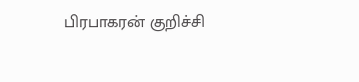பிரபாகரன் குறிச்சி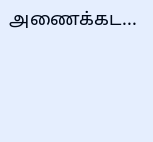அணைக்கட...